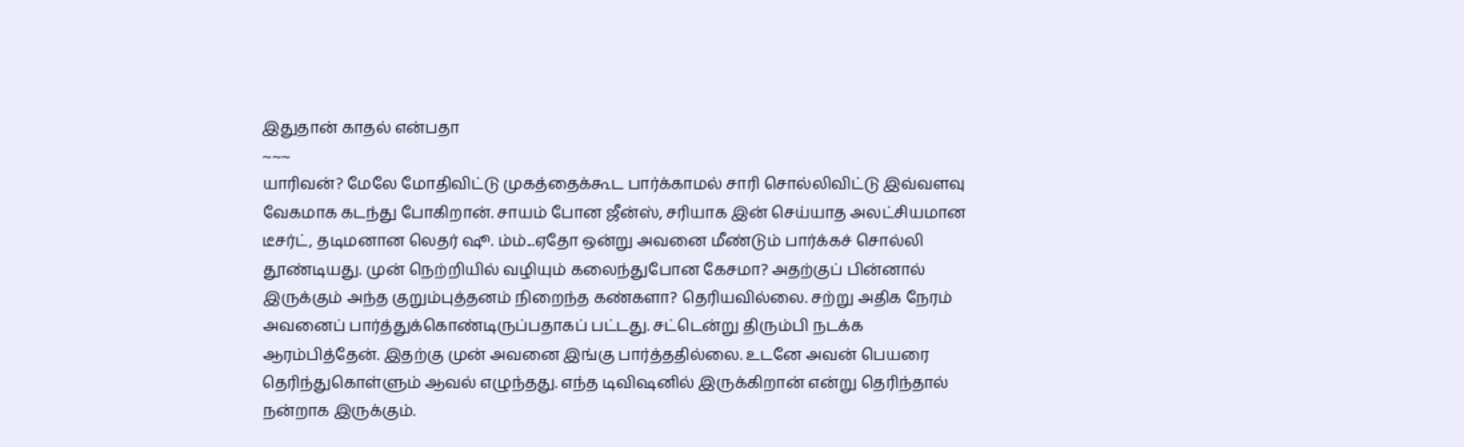இதுதான் காதல் என்பதா
~~~
யாரிவன்? மேலே மோதிவிட்டு முகத்தைக்கூட பார்க்காமல் சாரி சொல்லிவிட்டு இவ்வளவு வேகமாக கடந்து போகிறான். சாயம் போன ஜீன்ஸ், சரியாக இன் செய்யாத அலட்சியமான டீசர்ட், தடிமனான லெதர் ஷூ. ம்ம்...ஏதோ ஒன்று அவனை மீண்டும் பார்க்கச் சொல்லி தூண்டியது. முன் நெற்றியில் வழியும் கலைந்துபோன கேசமா? அதற்குப் பின்னால் இருக்கும் அந்த குறும்புத்தனம் நிறைந்த கண்களா? தெரியவில்லை. சற்று அதிக நேரம் அவனைப் பார்த்துக்கொண்டிருப்பதாகப் பட்டது. சட்டென்று திரும்பி நடக்க ஆரம்பித்தேன். இதற்கு முன் அவனை இங்கு பார்த்ததில்லை. உடனே அவன் பெயரை தெரிந்துகொள்ளும் ஆவல் எழுந்தது. எந்த டிவிஷனில் இருக்கிறான் என்று தெரிந்தால் நன்றாக இருக்கும்.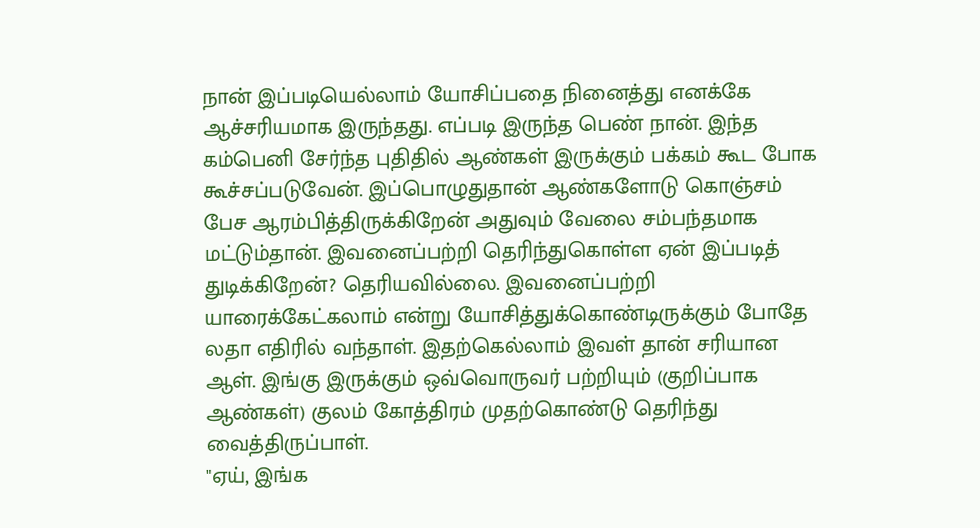நான் இப்படியெல்லாம் யோசிப்பதை நினைத்து எனக்கே ஆச்சரியமாக இருந்தது. எப்படி இருந்த பெண் நான். இந்த கம்பெனி சேர்ந்த புதிதில் ஆண்கள் இருக்கும் பக்கம் கூட போக கூச்சப்படுவேன். இப்பொழுதுதான் ஆண்களோடு கொஞ்சம் பேச ஆரம்பித்திருக்கிறேன் அதுவும் வேலை சம்பந்தமாக மட்டும்தான். இவனைப்பற்றி தெரிந்துகொள்ள ஏன் இப்படித் துடிக்கிறேன்? தெரியவில்லை. இவனைப்பற்றி யாரைக்கேட்கலாம் என்று யோசித்துக்கொண்டிருக்கும் போதே லதா எதிரில் வந்தாள். இதற்கெல்லாம் இவள் தான் சரியான ஆள். இங்கு இருக்கும் ஒவ்வொருவர் பற்றியும் (குறிப்பாக ஆண்கள்) குலம் கோத்திரம் முதற்கொண்டு தெரிந்து வைத்திருப்பாள்.
"ஏய், இங்க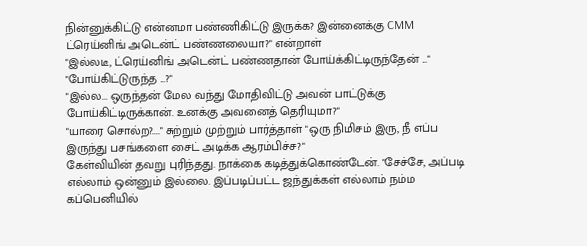நின்னுக்கிட்டு என்னமா பண்ணிகிட்டு இருக்க? இன்னைக்கு CMM ட்ரெய்னிங் அடென்ட் பண்ணலையா?" என்றாள்
"இல்லடீ, ட்ரெய்னிங் அடென்ட் பண்ணதான் போய்க்கிட்டிருந்தேன் ..."
"போய்கிட்டுருந்த ...?"
"இல்ல... ஒருந்தன் மேல வந்து மோதிவிட்டு அவன் பாட்டுக்கு போய்கிட்டிருக்கான். உனக்கு அவனைத் தெரியுமா?"
"யாரை சொல்ற?...." சுற்றும் முற்றும் பார்த்தாள் "ஒரு நிமிசம் இரு, நீ எப்ப இருந்து பசங்களை சைட் அடிக்க ஆரம்பிச்ச?"
கேள்வியின் தவறு புரிந்தது. நாக்கை கடித்துக்கொண்டேன். "சேச்சே, அப்படி எல்லாம் ஒன்னும் இல்லை. இப்படிப்பட்ட ஜந்துக்கள் எல்லாம் நம்ம கப்பெனியில்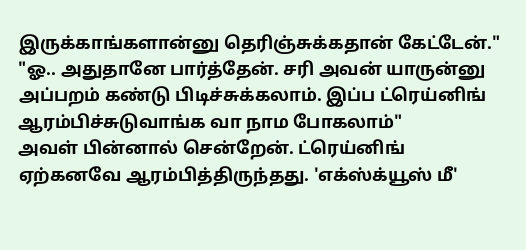இருக்காங்களான்னு தெரிஞ்சுக்கதான் கேட்டேன்."
"ஓ.. அதுதானே பார்த்தேன். சரி அவன் யாருன்னு அப்பறம் கண்டு பிடிச்சுக்கலாம். இப்ப ட்ரெய்னிங் ஆரம்பிச்சுடுவாங்க வா நாம போகலாம்"
அவள் பின்னால் சென்றேன். ட்ரெய்னிங் ஏற்கனவே ஆரம்பித்திருந்தது. 'எக்ஸ்க்யூஸ் மீ'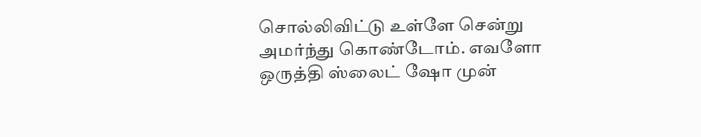சொல்லிவிட்டு உள்ளே சென்று அமர்ந்து கொண்டோம். எவளோ ஒருத்தி ஸ்லைட் ஷோ முன்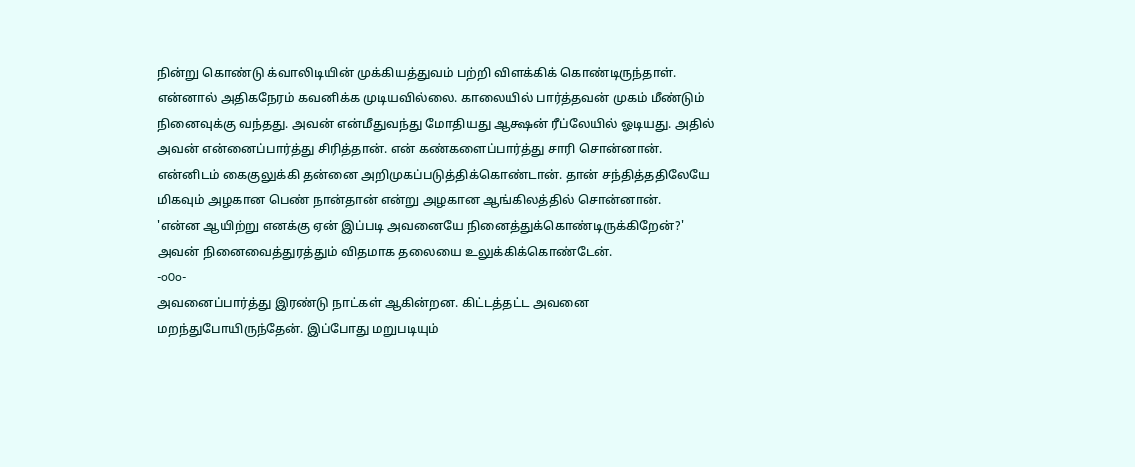நின்று கொண்டு க்வாலிடியின் முக்கியத்துவம் பற்றி விளக்கிக் கொண்டிருந்தாள். என்னால் அதிகநேரம் கவனிக்க முடியவில்லை. காலையில் பார்த்தவன் முகம் மீண்டும் நினைவுக்கு வந்தது. அவன் என்மீதுவந்து மோதியது ஆக்ஷன் ரீப்லேயில் ஓடியது. அதில் அவன் என்னைப்பார்த்து சிரித்தான். என் கண்களைப்பார்த்து சாரி சொன்னான். என்னிடம் கைகுலுக்கி தன்னை அறிமுகப்படுத்திக்கொண்டான். தான் சந்தித்ததிலேயே மிகவும் அழகான பெண் நான்தான் என்று அழகான ஆங்கிலத்தில் சொன்னான்.
'என்ன ஆயிற்று எனக்கு ஏன் இப்படி அவனையே நினைத்துக்கொண்டிருக்கிறேன்?' அவன் நினைவைத்துரத்தும் விதமாக தலையை உலுக்கிக்கொண்டேன்.
-o0o-
அவனைப்பார்த்து இரண்டு நாட்கள் ஆகின்றன. கிட்டத்தட்ட அவனை மறந்துபோயிருந்தேன். இப்போது மறுபடியும்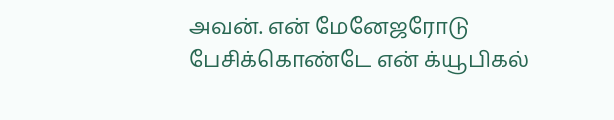அவன். என் மேனேஜரோடு பேசிக்கொண்டே என் க்யூபிகல்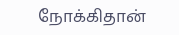நோக்கிதான்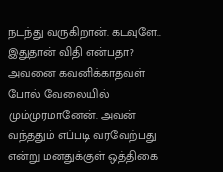நடந்து வருகிறான். கடவுளே.. இதுதான் விதி என்பதா? அவனை கவனிக்காதவள் போல் வேலையில் மும்முரமானேன். அவன் வந்ததும் எப்படி வரவேற்பது என்று மனதுக்குள் ஒத்திகை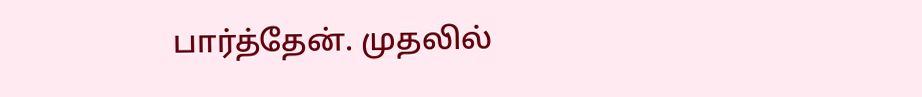பார்த்தேன். முதலில்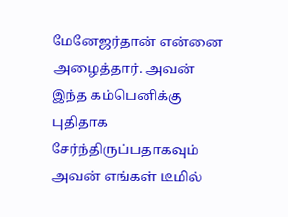மேனேஜர்தான் என்னை அழைத்தார். அவன் இந்த கம்பெனிக்கு புதிதாக சேர்ந்திருப்பதாகவும் அவன் எங்கள் டீமில்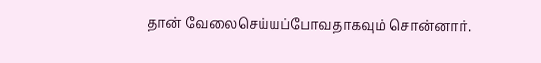தான் வேலைசெய்யப்போவதாகவும் சொன்னார்.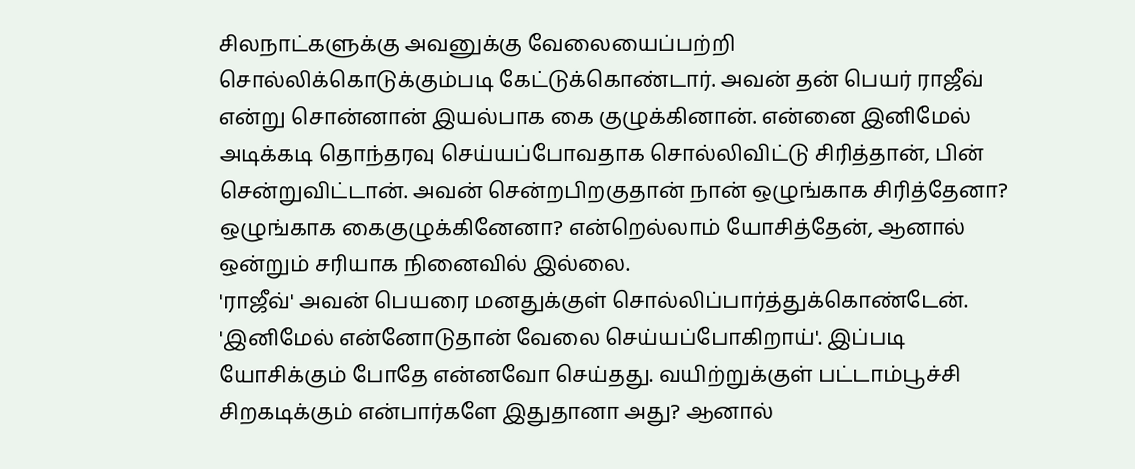சிலநாட்களுக்கு அவனுக்கு வேலையைப்பற்றி சொல்லிக்கொடுக்கும்படி கேட்டுக்கொண்டார். அவன் தன் பெயர் ராஜீவ் என்று சொன்னான் இயல்பாக கை குழுக்கினான். என்னை இனிமேல் அடிக்கடி தொந்தரவு செய்யப்போவதாக சொல்லிவிட்டு சிரித்தான், பின் சென்றுவிட்டான். அவன் சென்றபிறகுதான் நான் ஒழுங்காக சிரித்தேனா? ஒழுங்காக கைகுழுக்கினேனா? என்றெல்லாம் யோசித்தேன், ஆனால் ஒன்றும் சரியாக நினைவில் இல்லை.
'ராஜீவ்' அவன் பெயரை மனதுக்குள் சொல்லிப்பார்த்துக்கொண்டேன். 'இனிமேல் என்னோடுதான் வேலை செய்யப்போகிறாய்'. இப்படி யோசிக்கும் போதே என்னவோ செய்தது. வயிற்றுக்குள் பட்டாம்பூச்சி சிறகடிக்கும் என்பார்களே இதுதானா அது? ஆனால்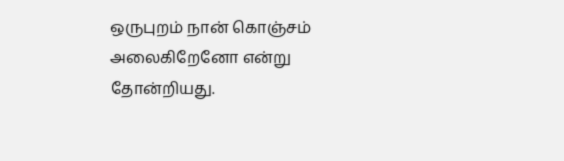ஒருபுறம் நான் கொஞ்சம் அலைகிறேனோ என்று தோன்றியது.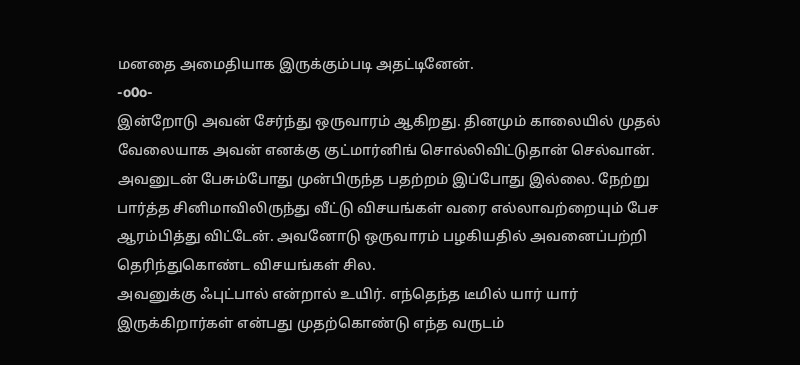மனதை அமைதியாக இருக்கும்படி அதட்டினேன்.
-o0o-
இன்றோடு அவன் சேர்ந்து ஒருவாரம் ஆகிறது. தினமும் காலையில் முதல் வேலையாக அவன் எனக்கு குட்மார்னிங் சொல்லிவிட்டுதான் செல்வான். அவனுடன் பேசும்போது முன்பிருந்த பதற்றம் இப்போது இல்லை. நேற்று பார்த்த சினிமாவிலிருந்து வீட்டு விசயங்கள் வரை எல்லாவற்றையும் பேச ஆரம்பித்து விட்டேன். அவனோடு ஒருவாரம் பழகியதில் அவனைப்பற்றி தெரிந்துகொண்ட விசயங்கள் சில.
அவனுக்கு ஃபுட்பால் என்றால் உயிர். எந்தெந்த டீமில் யார் யார் இருக்கிறார்கள் என்பது முதற்கொண்டு எந்த வருடம்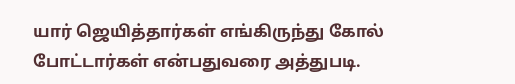யார் ஜெயித்தார்கள் எங்கிருந்து கோல் போட்டார்கள் என்பதுவரை அத்துபடி.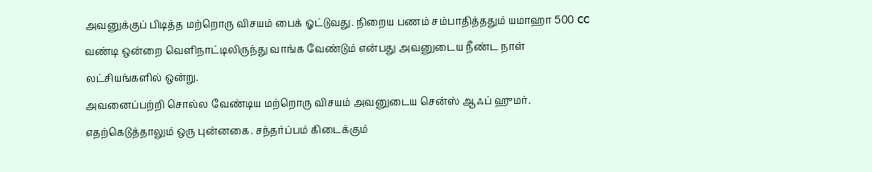அவனுக்குப் பிடித்த மற்றொரு விசயம் பைக் ஓட்டுவது. நிறைய பணம் சம்பாதித்ததும் யமாஹா 500 cc வண்டி ஒன்றை வெளிநாட்டிலிருந்து வாங்க வேண்டும் என்பது அவனுடைய நீண்ட நாள் லட்சியங்களில் ஒன்று.
அவனைப்பற்றி சொல்ல வேண்டிய மற்றொரு விசயம் அவனுடைய சென்ஸ் ஆஃப் ஹுமர். எதற்கெடுத்தாலும் ஒரு புன்னகை. சந்தர்ப்பம் கிடைக்கும்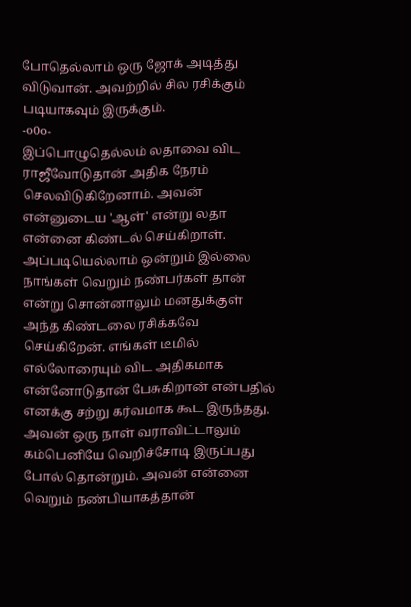போதெல்லாம் ஒரு ஜோக் அடித்து விடுவான். அவற்றில் சில ரசிக்கும் படியாகவும் இருக்கும்.
-o0o-
இப்பொழுதெல்லம் லதாவை விட ராஜீவோடுதான் அதிக நேரம் செலவிடுகிறேனாம். அவன் என்னுடைய 'ஆள்' என்று லதா என்னை கிண்டல் செய்கிறாள். அப்படியெல்லாம் ஒன்றும் இல்லை நாங்கள் வெறும் நண்பர்கள் தான் என்று சொன்னாலும் மனதுக்குள் அந்த கிண்டலை ரசிக்கவே செய்கிறேன். எங்கள் டீமில் எல்லோரையும் விட அதிகமாக என்னோடுதான் பேசுகிறான் என்பதில் எனக்கு சற்று கர்வமாக கூட இருந்தது. அவன் ஒரு நாள் வராவிட்டாலும் கம்பெனியே வெறிச்சோடி இருப்பது போல் தொன்றும். அவன் என்னை வெறும் நண்பியாகத்தான்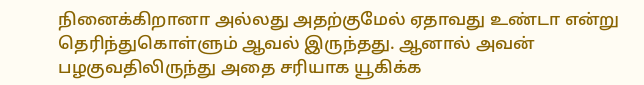நினைக்கிறானா அல்லது அதற்குமேல் ஏதாவது உண்டா என்று தெரிந்துகொள்ளும் ஆவல் இருந்தது. ஆனால் அவன் பழகுவதிலிருந்து அதை சரியாக யூகிக்க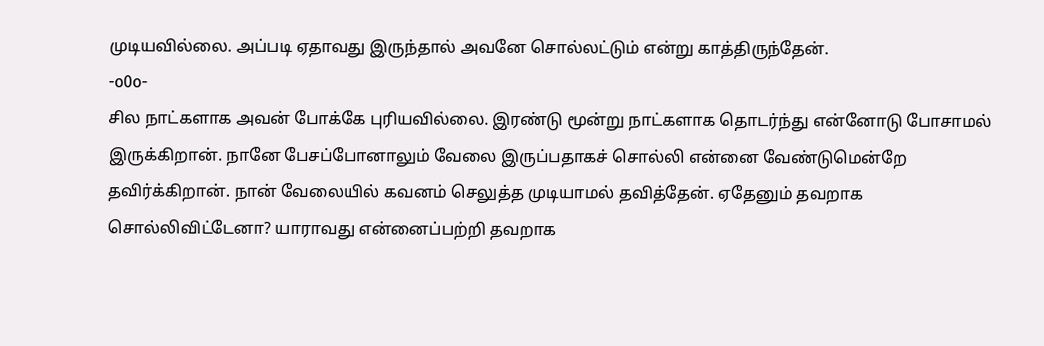முடியவில்லை. அப்படி ஏதாவது இருந்தால் அவனே சொல்லட்டும் என்று காத்திருந்தேன்.
-o0o-
சில நாட்களாக அவன் போக்கே புரியவில்லை. இரண்டு மூன்று நாட்களாக தொடர்ந்து என்னோடு போசாமல் இருக்கிறான். நானே பேசப்போனாலும் வேலை இருப்பதாகச் சொல்லி என்னை வேண்டுமென்றே தவிர்க்கிறான். நான் வேலையில் கவனம் செலுத்த முடியாமல் தவித்தேன். ஏதேனும் தவறாக சொல்லிவிட்டேனா? யாராவது என்னைப்பற்றி தவறாக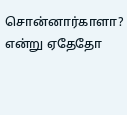சொன்னார்காளா? என்று ஏதேதோ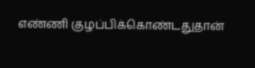எண்ணி குழப்பிக்கொண்டதுதான்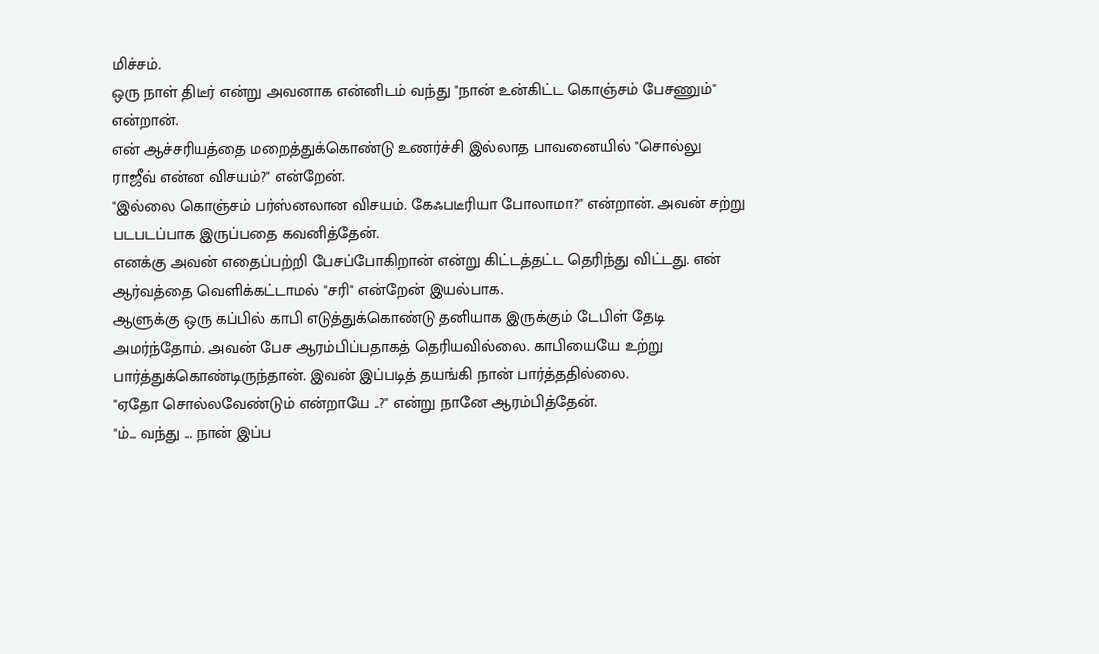மிச்சம்.
ஒரு நாள் திடீர் என்று அவனாக என்னிடம் வந்து "நான் உன்கிட்ட கொஞ்சம் பேசணும்" என்றான்.
என் ஆச்சரியத்தை மறைத்துக்கொண்டு உணர்ச்சி இல்லாத பாவனையில் "சொல்லு ராஜீவ் என்ன விசயம்?" என்றேன்.
"இல்லை கொஞ்சம் பர்ஸ்னலான விசயம். கேஃபடீரியா போலாமா?" என்றான். அவன் சற்று படபடப்பாக இருப்பதை கவனித்தேன்.
எனக்கு அவன் எதைப்பற்றி பேசப்போகிறான் என்று கிட்டத்தட்ட தெரிந்து விட்டது. என் ஆர்வத்தை வெளிக்கட்டாமல் "சரி" என்றேன் இயல்பாக.
ஆளுக்கு ஒரு கப்பில் காபி எடுத்துக்கொண்டு தனியாக இருக்கும் டேபிள் தேடி அமர்ந்தோம். அவன் பேச ஆரம்பிப்பதாகத் தெரியவில்லை. காபியையே உற்று பார்த்துக்கொண்டிருந்தான். இவன் இப்படித் தயங்கி நான் பார்த்ததில்லை.
"ஏதோ சொல்லவேண்டும் என்றாயே ..?" என்று நானே ஆரம்பித்தேன்.
"ம்... வந்து ... நான் இப்ப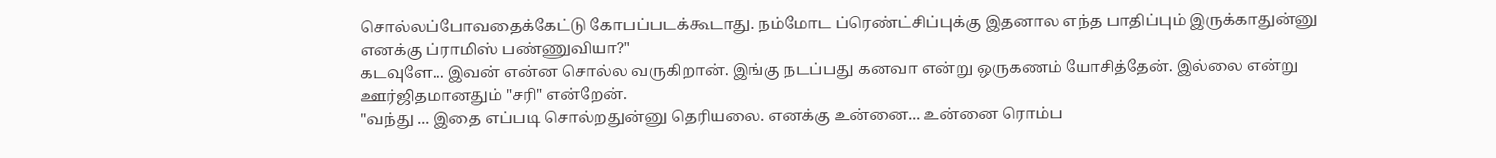சொல்லப்போவதைக்கேட்டு கோபப்படக்கூடாது. நம்மோட ப்ரெண்ட்சிப்புக்கு இதனால எந்த பாதிப்பும் இருக்காதுன்னு எனக்கு ப்ராமிஸ் பண்ணுவியா?"
கடவுளே... இவன் என்ன சொல்ல வருகிறான். இங்கு நடப்பது கனவா என்று ஒருகணம் யோசித்தேன். இல்லை என்று ஊர்ஜிதமானதும் "சரி" என்றேன்.
"வந்து ... இதை எப்படி சொல்றதுன்னு தெரியலை. எனக்கு உன்னை... உன்னை ரொம்ப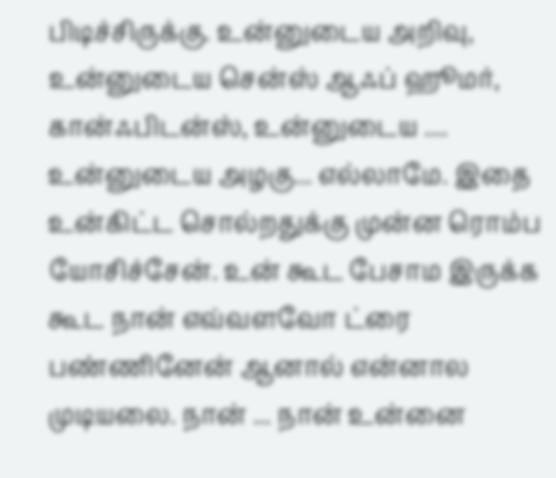பிடிச்சிருக்கு. உன்னுடைய அறிவு, உன்னுடைய சென்ஸ் ஆஃப் ஹூமர், கான்ஃபிடன்ஸ், உன்னுடைய .... உன்னுடைய அழகு... எல்லாமே. இதை உன்கிட்ட சொல்றதுக்கு முன்ன ரொம்ப யோசிச்சேன். உன் கூட பேசாம இருக்க கூட நான் எவ்வளவோ ட்ரை பண்ணினேன் ஆனால் என்னால முடியலை. நான் ... நான் உன்னை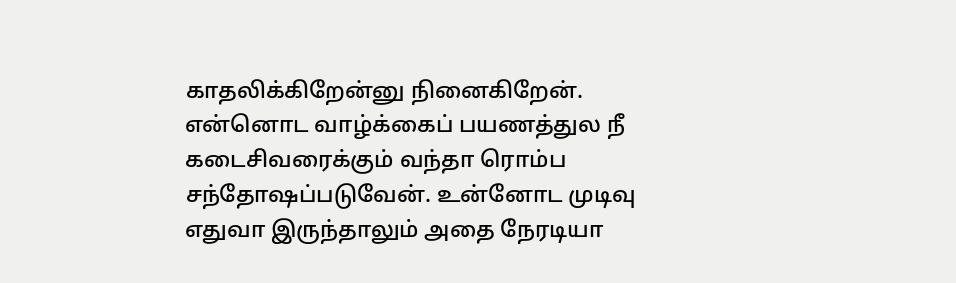காதலிக்கிறேன்னு நினைகிறேன். என்னொட வாழ்க்கைப் பயணத்துல நீ கடைசிவரைக்கும் வந்தா ரொம்ப சந்தோஷப்படுவேன். உன்னோட முடிவு எதுவா இருந்தாலும் அதை நேரடியா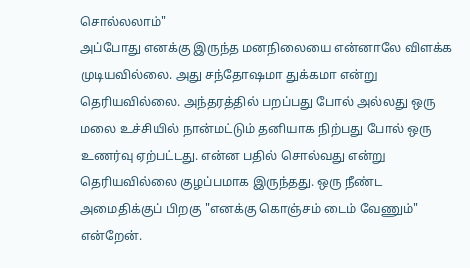சொல்லலாம்"
அப்போது எனக்கு இருந்த மனநிலையை என்னாலே விளக்க முடியவில்லை. அது சந்தோஷமா துக்கமா என்று தெரியவில்லை. அந்தரத்தில் பறப்பது போல் அல்லது ஒரு மலை உச்சியில் நான்மட்டும் தனியாக நிற்பது போல் ஒரு உணர்வு ஏற்பட்டது. என்ன பதில் சொல்வது என்று தெரியவில்லை குழப்பமாக இருந்தது. ஒரு நீண்ட அமைதிக்குப் பிறகு "எனக்கு கொஞ்சம் டைம் வேணும்" என்றேன்.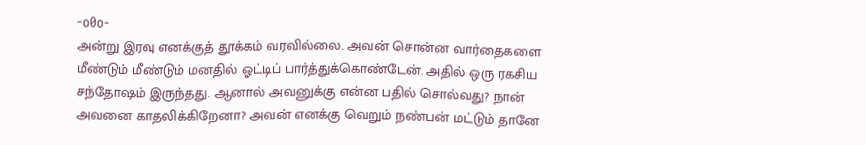-o0o-
அன்று இரவு எனக்குத் தூக்கம் வரவில்லை. அவன் சொன்ன வார்தைகளை மீண்டும் மீண்டும் மனதில் ஓட்டிப் பார்த்துக்கொண்டேன். அதில் ஒரு ரகசிய சந்தோஷம் இருந்தது. ஆனால் அவனுக்கு என்ன பதில் சொல்வது? நான் அவனை காதலிக்கிறேனா? அவன் எனக்கு வெறும் நண்பன் மட்டும் தானே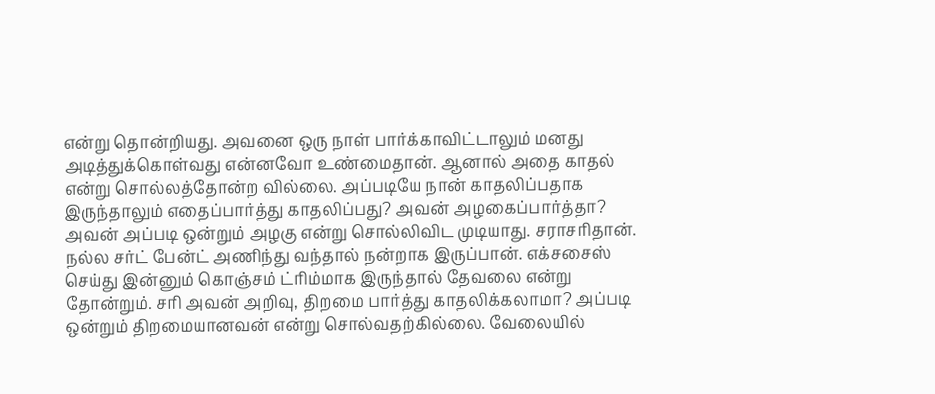என்று தொன்றியது. அவனை ஒரு நாள் பார்க்காவிட்டாலும் மனது அடித்துக்கொள்வது என்னவோ உண்மைதான். ஆனால் அதை காதல் என்று சொல்லத்தோன்ற வில்லை. அப்படியே நான் காதலிப்பதாக இருந்தாலும் எதைப்பார்த்து காதலிப்பது? அவன் அழகைப்பார்த்தா? அவன் அப்படி ஒன்றும் அழகு என்று சொல்லிவிட முடியாது. சராசரிதான். நல்ல சர்ட் பேன்ட் அணிந்து வந்தால் நன்றாக இருப்பான். எக்சசைஸ் செய்து இன்னும் கொஞ்சம் ட்ரிம்மாக இருந்தால் தேவலை என்று தோன்றும். சரி அவன் அறிவு, திறமை பார்த்து காதலிக்கலாமா? அப்படி ஒன்றும் திறமையானவன் என்று சொல்வதற்கில்லை. வேலையில்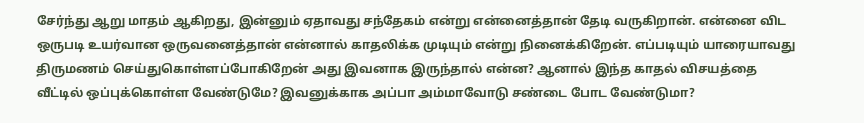சேர்ந்து ஆறு மாதம் ஆகிறது, இன்னும் ஏதாவது சந்தேகம் என்று என்னைத்தான் தேடி வருகிறான். என்னை விட ஒருபடி உயர்வான ஒருவனைத்தான் என்னால் காதலிக்க முடியும் என்று நினைக்கிறேன். எப்படியும் யாரையாவது திருமணம் செய்துகொள்ளப்போகிறேன் அது இவனாக இருந்தால் என்ன? ஆனால் இந்த காதல் விசயத்தை வீட்டில் ஒப்புக்கொள்ள வேண்டுமே? இவனுக்காக அப்பா அம்மாவோடு சண்டை போட வேண்டுமா?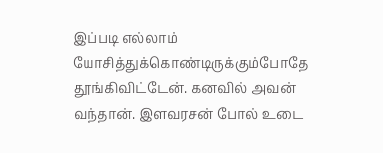இப்படி எல்லாம் யோசித்துக்கொண்டிருக்கும்போதே தூங்கிவிட்டேன். கனவில் அவன் வந்தான். இளவரசன் போல் உடை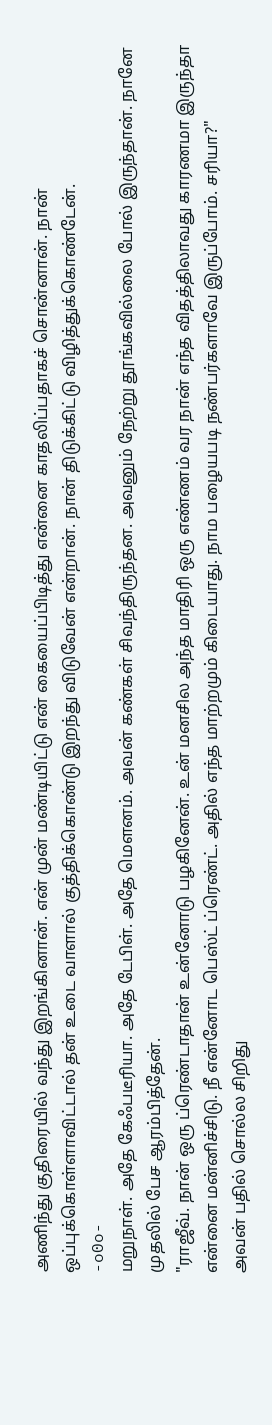அணிந்து குதிரையில் வந்து இறங்கினான். என் முன் மண்டியிட்டு என் கையைப்பிடித்து என்னை காதலிப்பதாகச் சொன்னான். நான் ஒப்புக்கொள்ளாவிட்டால் தன் உடை வாளால் குத்திக்கொண்டு இறந்து விடுவேன் என்றான். நான் திடுக்கிட்டு விழித்துக்கொண்டேன்.
-o0o-
மறுநாள். அதே கேஃபடீரியா. அதே டேபிள். அதே மௌனம். அவன் கண்கள் சிவந்திருந்தன. அவனும் நேற்று தூங்கவில்லை போல் இருந்தான். நானே முதலில் பேச ஆரம்பித்தேன்.
"ராஜீவ். நான் ஒரு ப்ரெண்டாதான் உன்னோடு பழகினேன். உன் மனசில அந்த மாதிரி ஒரு எண்ணம் வர நான் எந்த விதத்திலாவது காரணமா இருந்தா என்னை மன்னிச்சிடு. நீ என்னோட பெஸ்ட் ப்ரெண்ட். அதில் எந்த மாற்றமும் கிடையாது. நாம பழையபடி நண்பர்களாவே இருப்போம். சரியா?"
அவன் பதில் சொல்ல சிறிது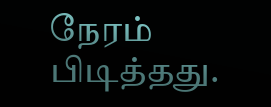நேரம் பிடித்தது.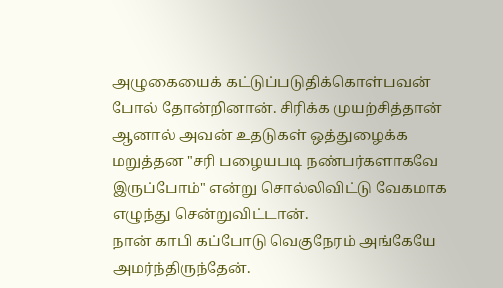அழுகையைக் கட்டுப்படுதிக்கொள்பவன் போல் தோன்றினான். சிரிக்க முயற்சித்தான் ஆனால் அவன் உதடுகள் ஒத்துழைக்க மறுத்தன "சரி பழையபடி நண்பர்களாகவே இருப்போம்" என்று சொல்லிவிட்டு வேகமாக எழுந்து சென்றுவிட்டான்.
நான் காபி கப்போடு வெகுநேரம் அங்கேயே அமர்ந்திருந்தேன்.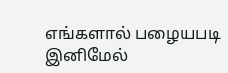எங்களால் பழையபடி இனிமேல்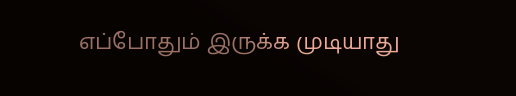எப்போதும் இருக்க முடியாது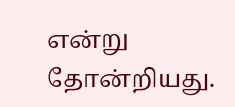என்று தோன்றியது.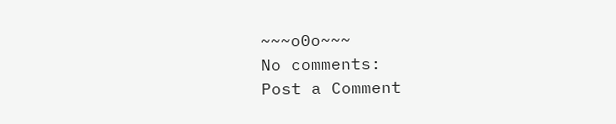~~~o0o~~~
No comments:
Post a Comment